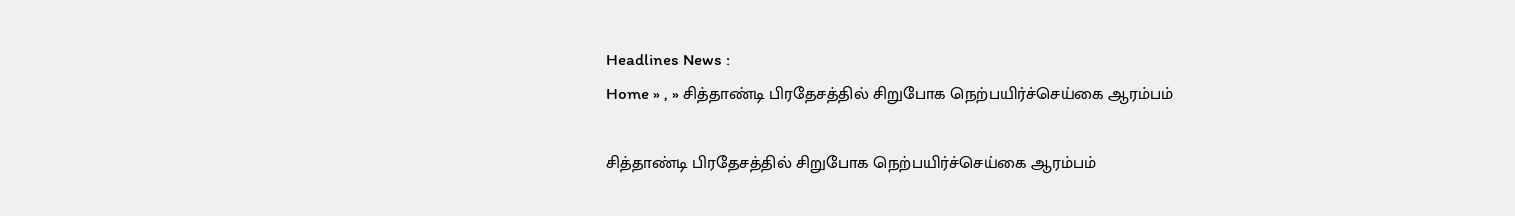Headlines News :
Home » , » சித்தாண்டி பிரதேசத்தில் சிறுபோக நெற்பயிர்ச்செய்கை ஆரம்பம்

சித்தாண்டி பிரதேசத்தில் சிறுபோக நெற்பயிர்ச்செய்கை ஆரம்பம்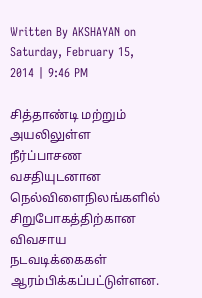Written By AKSHAYAN on Saturday, February 15, 2014 | 9:46 PM

சித்தாண்டி மற்றும் அயலிலுள்ள நீர்ப்பாசண வசதியுடனான நெல்விளைநிலங்களில் சிறுபோகத்திற்கான விவசாய நடவடிக்கைகள் ஆரம்பிக்கப்பட்டுள்ளன.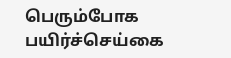பெரும்போக பயிர்ச்செய்கை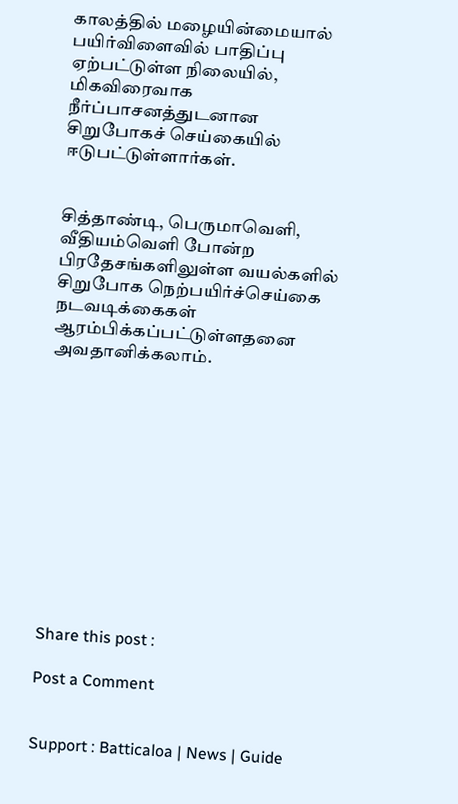காலத்தில் மழையின்மையால் பயிர்விளைவில் பாதிப்பு ஏற்பட்டுள்ள நிலையில், மிகவிரைவாக நீர்ப்பாசனத்துடனான சிறுபோகச் செய்கையில் ஈடுபட்டுள்ளார்கள்.


சித்தாண்டி, பெருமாவெளி, வீதியம்வெளி போன்ற பிரதேசங்களிலுள்ள வயல்களில் சிறுபோக நெற்பயிர்ச்செய்கை நடவடிக்கைகள் ஆரம்பிக்கப்பட்டுள்ளதனை அவதானிக்கலாம்.












Share this post :

Post a Comment


Support : Batticaloa | News | Guide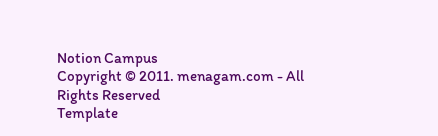Notion Campus
Copyright © 2011. menagam.com - All Rights Reserved
Template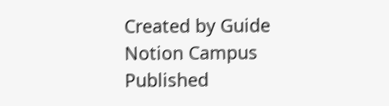Created by Guide Notion Campus Published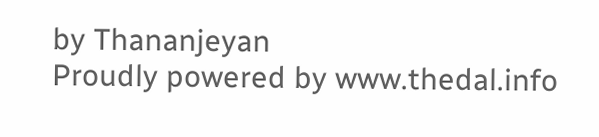by Thananjeyan
Proudly powered by www.thedal.info